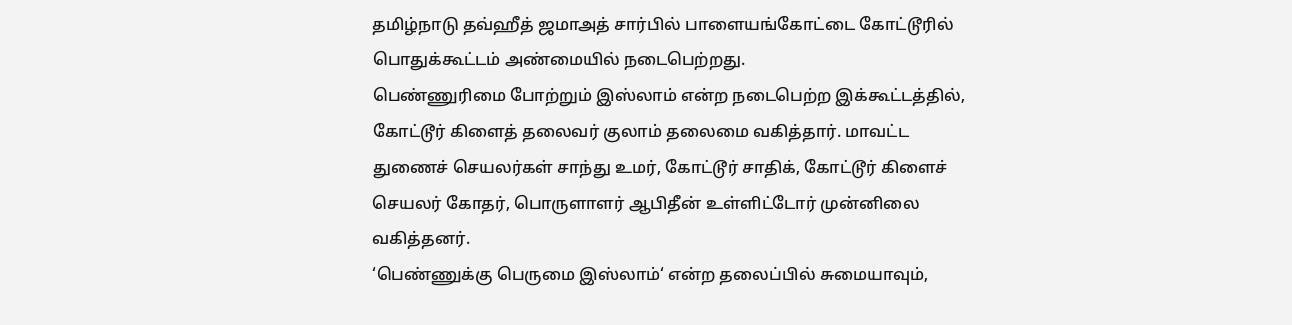தமிழ்நாடு தவ்ஹீத் ஜமாஅத் சார்பில் பாளையங்கோட்டை கோட்டூரில் பொதுக்கூட்டம் அண்மையில் நடைபெற்றது.
பெண்ணுரிமை போற்றும் இஸ்லாம் என்ற நடைபெற்ற இக்கூட்டத்தில், கோட்டூர் கிளைத் தலைவர் குலாம் தலைமை வகித்தார். மாவட்ட துணைச் செயலர்கள் சாந்து உமர், கோட்டூர் சாதிக், கோட்டூர் கிளைச் செயலர் கோதர், பொருளாளர் ஆபிதீன் உள்ளிட்டோர் முன்னிலை வகித்தனர்.
‘பெண்ணுக்கு பெருமை இஸ்லாம்‘ என்ற தலைப்பில் சுமையாவும்,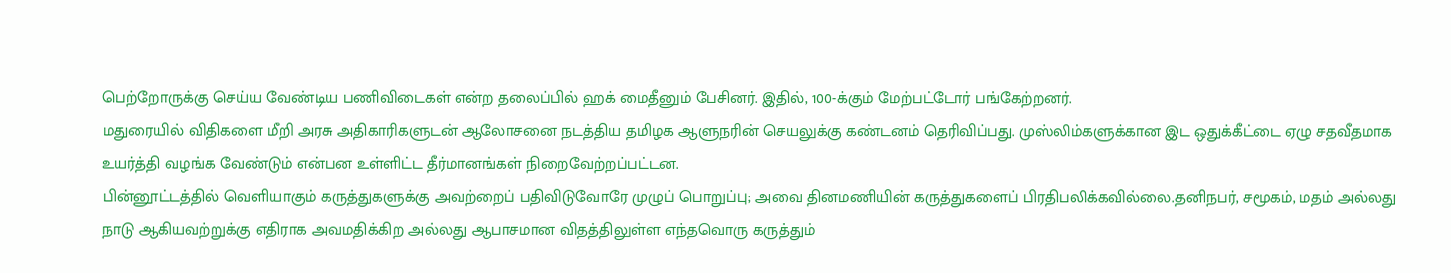பெற்றோருக்கு செய்ய வேண்டிய பணிவிடைகள் என்ற தலைப்பில் ஹக் மைதீனும் பேசினர். இதில், 100-க்கும் மேற்பட்டோர் பங்கேற்றனர்.
மதுரையில் விதிகளை மீறி அரசு அதிகாரிகளுடன் ஆலோசனை நடத்திய தமிழக ஆளுநரின் செயலுக்கு கண்டனம் தெரிவிப்பது. முஸ்லிம்களுக்கான இட ஒதுக்கீட்டை ஏழு சதவீதமாக உயர்த்தி வழங்க வேண்டும் என்பன உள்ளிட்ட தீர்மானங்கள் நிறைவேற்றப்பட்டன.
பின்னூட்டத்தில் வெளியாகும் கருத்துகளுக்கு அவற்றைப் பதிவிடுவோரே முழுப் பொறுப்பு; அவை தினமணியின் கருத்துகளைப் பிரதிபலிக்கவில்லை.தனிநபர், சமூகம், மதம் அல்லது நாடு ஆகியவற்றுக்கு எதிராக அவமதிக்கிற அல்லது ஆபாசமான விதத்திலுள்ள எந்தவொரு கருத்தும்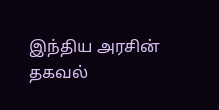இந்திய அரசின் தகவல்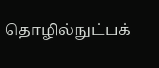தொழில்நுட்பக்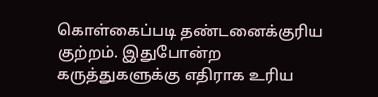கொள்கைப்படி தண்டனைக்குரிய குற்றம். இதுபோன்ற கருத்துகளுக்கு எதிராக உரிய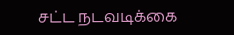சட்ட நடவடிக்கை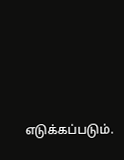எடுக்கப்படும்.